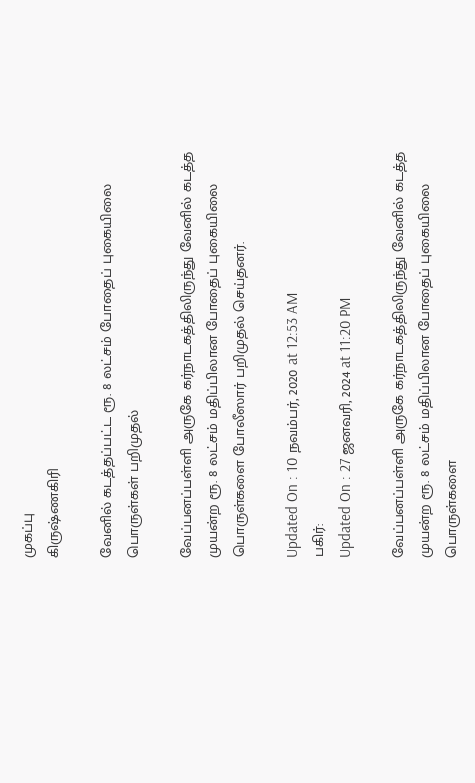முகப்பு
கிருஷ்ணகிரி

வேனில் கடத்தப்பட்ட ரூ. 8 லட்சம் போதைப் புகையிலை பொருள்கள் பறிமுதல்

வேப்பனப்பள்ளி அருகே கர்நாடகத்திலிருந்து வேனில் கடத்த முயன்ற ரூ. 8 லட்சம் மதிப்பிலான போதைப் புகையிலை பொருள்களை போலீஸார் பறிமுதல் செய்தனர்.

Updated On : 10 நவம்பர், 2020 at 12:53 AM
பகிர்:
Updated On : 27 ஜனவரி, 2024 at 11:20 PM

வேப்பனப்பள்ளி அருகே கர்நாடகத்திலிருந்து வேனில் கடத்த முயன்ற ரூ. 8 லட்சம் மதிப்பிலான போதைப் புகையிலை பொருள்களை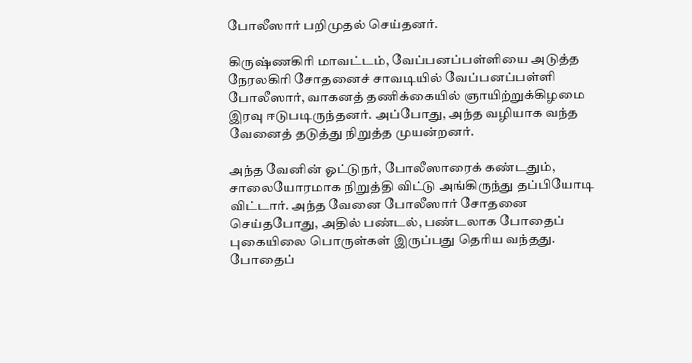போலீஸார் பறிமுதல் செய்தனர்.

கிருஷ்ணகிரி மாவட்டம், வேப்பனப்பள்ளியை அடுத்த நேரலகிரி சோதனைச் சாவடியில் வேப்பனப்பள்ளி போலீஸார், வாகனத் தணிக்கையில் ஞாயிற்றுக்கிழமை இரவு ஈடுபடிருந்தனர். அப்போது, அந்த வழியாக வந்த வேனைத் தடுத்து நிறுத்த முயன்றனர்.

அந்த வேனின் ஓட்டுநர், போலீஸாரைக் கண்டதும், சாலையோரமாக நிறுத்தி விட்டு அங்கிருந்து தப்பியோடி விட்டார். அந்த வேனை போலீஸார் சோதனை செய்தபோது, அதில் பண்டல், பண்டலாக போதைப் புகையிலை பொருள்கள் இருப்பது தெரிய வந்தது. போதைப்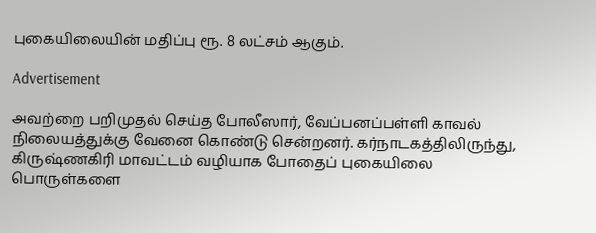புகையிலையின் மதிப்பு ரூ. 8 லட்சம் ஆகும்.

Advertisement

அவற்றை பறிமுதல் செய்த போலீஸார், வேப்பனப்பள்ளி காவல் நிலையத்துக்கு வேனை கொண்டு சென்றனர். கர்நாடகத்திலிருந்து, கிருஷ்ணகிரி மாவட்டம் வழியாக போதைப் புகையிலை பொருள்களை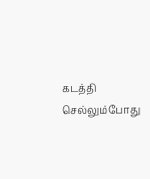கடத்தி செல்லும்போது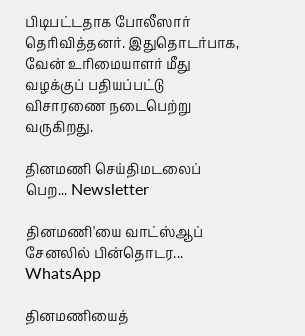பிடிபட்டதாக போலீஸார் தெரிவித்தனர். இதுதொடர்பாக, வேன் உரிமையாளர் மீது வழக்குப் பதியப்பட்டு விசாரணை நடைபெற்று வருகிறது.

தினமணி செய்திமடலைப் பெற... Newsletter

தினமணி'யை வாட்ஸ்ஆப் சேனலில் பின்தொடர... WhatsApp

தினமணியைத்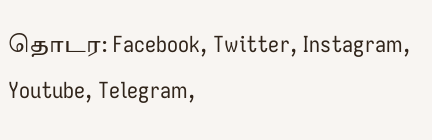தொடர: Facebook, Twitter, Instagram, Youtube, Telegram,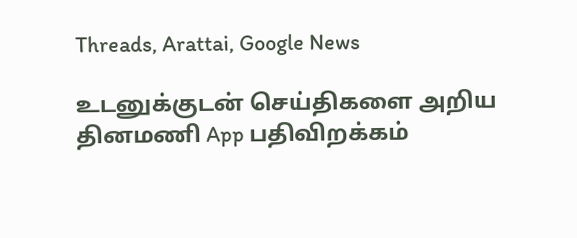Threads, Arattai, Google News

உடனுக்குடன் செய்திகளை அறிய தினமணி App பதிவிறக்கம்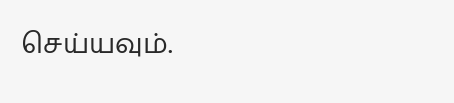செய்யவும்.